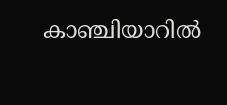കാഞ്ചിയാറിൽ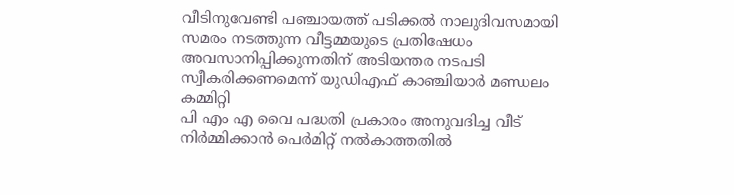വീടിനുവേണ്ടി പഞ്ചായത്ത് പടിക്കൽ നാലുദിവസമായി സമരം നടത്തുന്ന വീട്ടമ്മയുടെ പ്രതിഷേധം അവസാനിപ്പിക്കുന്നതിന് അടിയന്തര നടപടി സ്വീകരിക്കണമെന്ന് യുഡിഎഫ് കാഞ്ചിയാർ മണ്ഡലം കമ്മിറ്റി
പി എം എ വൈ പദ്ധതി പ്രകാരം അനുവദിച്ച വീട് നിർമ്മിക്കാൻ പെർമിറ്റ് നൽകാത്തതിൽ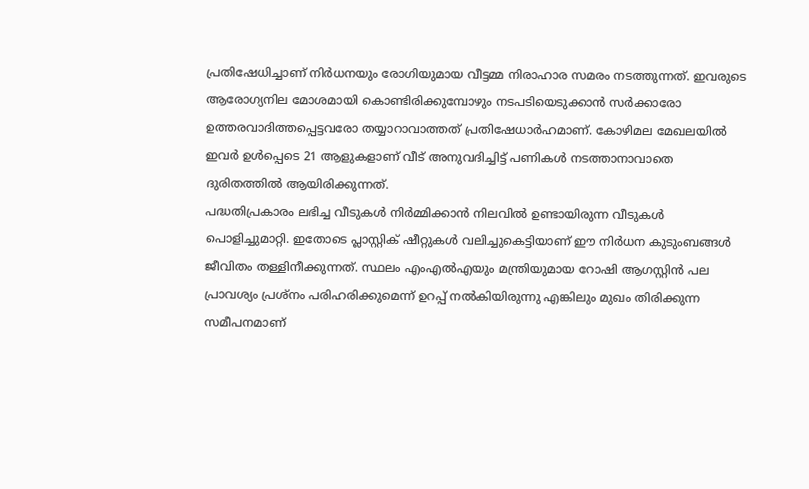പ്രതിഷേധിച്ചാണ് നിർധനയും രോഗിയുമായ വീട്ടമ്മ നിരാഹാര സമരം നടത്തുന്നത്. ഇവരുടെ ആരോഗ്യനില മോശമായി കൊണ്ടിരിക്കുമ്പോഴും നടപടിയെടുക്കാൻ സർക്കാരോ ഉത്തരവാദിത്തപ്പെട്ടവരോ തയ്യാറാവാത്തത് പ്രതിഷേധാർഹമാണ്. കോഴിമല മേഖലയിൽ ഇവർ ഉൾപ്പെടെ 21 ആളുകളാണ് വീട് അനുവദിച്ചിട്ട് പണികൾ നടത്താനാവാതെ ദുരിതത്തിൽ ആയിരിക്കുന്നത്.
പദ്ധതിപ്രകാരം ലഭിച്ച വീടുകൾ നിർമ്മിക്കാൻ നിലവിൽ ഉണ്ടായിരുന്ന വീടുകൾ പൊളിച്ചുമാറ്റി. ഇതോടെ പ്ലാസ്റ്റിക് ഷീറ്റുകൾ വലിച്ചുകെട്ടിയാണ് ഈ നിർധന കുടുംബങ്ങൾ ജീവിതം തള്ളിനീക്കുന്നത്. സ്ഥലം എംഎൽഎയും മന്ത്രിയുമായ റോഷി ആഗസ്റ്റിൻ പല പ്രാവശ്യം പ്രശ്നം പരിഹരിക്കുമെന്ന് ഉറപ്പ് നൽകിയിരുന്നു എങ്കിലും മുഖം തിരിക്കുന്ന സമീപനമാണ്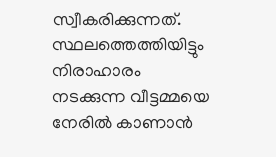സ്വീകരിക്കുന്നത്.
സ്ഥലത്തെത്തിയിട്ടും നിരാഹാരം നടക്കുന്ന വീട്ടമ്മയെ നേരിൽ കാണാൻ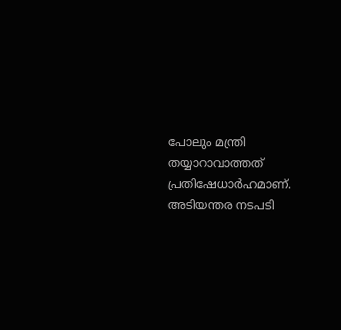പോലും മന്ത്രി തയ്യാറാവാത്തത് പ്രതിഷേധാർഹമാണ്. അടിയന്തര നടപടി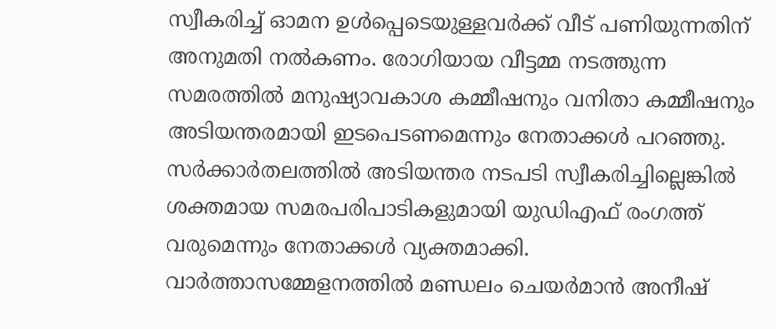സ്വീകരിച്ച് ഓമന ഉൾപ്പെടെയുള്ളവർക്ക് വീട് പണിയുന്നതിന് അനുമതി നൽകണം. രോഗിയായ വീട്ടമ്മ നടത്തുന്ന സമരത്തിൽ മനുഷ്യാവകാശ കമ്മീഷനും വനിതാ കമ്മീഷനും അടിയന്തരമായി ഇടപെടണമെന്നും നേതാക്കൾ പറഞ്ഞു.
സർക്കാർതലത്തിൽ അടിയന്തര നടപടി സ്വീകരിച്ചില്ലെങ്കിൽ ശക്തമായ സമരപരിപാടികളുമായി യുഡിഎഫ് രംഗത്ത് വരുമെന്നും നേതാക്കൾ വ്യക്തമാക്കി. വാർത്താസമ്മേളനത്തിൽ മണ്ഡലം ചെയർമാൻ അനീഷ്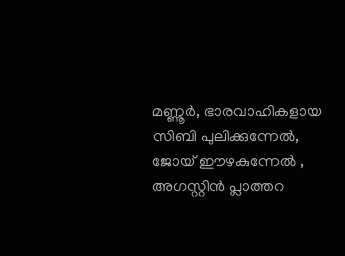മണ്ണൂർ, ഭാരവാഹികളായ സിബി പുലിക്കുന്നേൽ, ജോയ് ഈഴകുന്നേൽ , അഗസ്റ്റിൻ പ്ലാത്തറ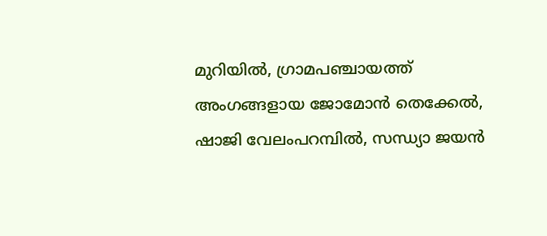മുറിയിൽ, ഗ്രാമപഞ്ചായത്ത് അംഗങ്ങളായ ജോമോൻ തെക്കേൽ, ഷാജി വേലംപറമ്പിൽ, സന്ധ്യാ ജയൻ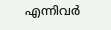എന്നിവർ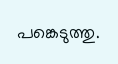പങ്കെടുത്തു.